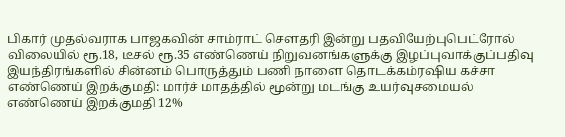பிகார் முதல்வராக பாஜகவின் சாம்ராட் செளதரி இன்று பதவியேற்புபெட்ரோல் விலையில் ரூ.18, டீசல் ரூ.35 எண்ணெய் நிறுவனங்களுக்கு இழப்புவாக்குப்பதிவு இயந்திரங்களில் சின்னம் பொருத்தும் பணி நாளை தொடக்கம்ரஷிய கச்சா எண்ணெய் இறக்குமதி: மார்ச் மாதத்தில் மூன்று மடங்கு உயர்வுசமையல் எண்ணெய் இறக்குமதி 12%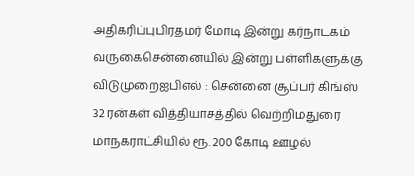அதிகரிப்புபிரதமர் மோடி இன்று கர்நாடகம் வருகைசென்னையில் இன்று பள்ளிகளுக்கு விடுமுறைஐபிஎல் : சென்னை சூப்பர் கிங்ஸ் 32 ரன்கள் வித்தியாசத்தில் வெற்றிமதுரை மாநகராட்சியில் ரூ. 200 கோடி ஊழல்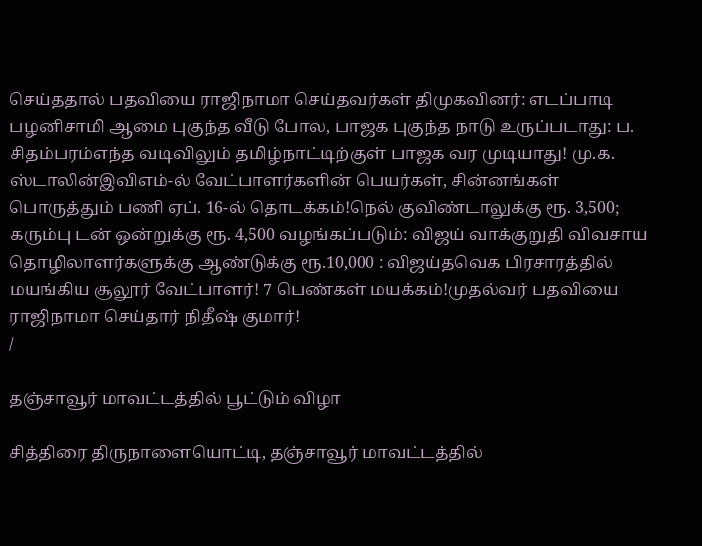செய்ததால் பதவியை ராஜிநாமா செய்தவர்கள் திமுகவினர்: எடப்பாடி பழனிசாமி ஆமை புகுந்த வீடு போல, பாஜக புகுந்த நாடு உருப்படாது: ப. சிதம்பரம்எந்த வடிவிலும் தமிழ்நாட்டிற்குள் பாஜக வர முடியாது! மு.க. ஸ்டாலின்இவிஎம்-ல் வேட்பாளர்களின் பெயர்கள், சின்னங்கள் பொருத்தும் பணி ஏப். 16-ல் தொடக்கம்!நெல் குவிண்டாலுக்கு ரூ. 3,500; கரும்பு டன் ஒன்றுக்கு ரூ. 4,500 வழங்கப்படும்: விஜய் வாக்குறுதி விவசாய தொழிலாளர்களுக்கு ஆண்டுக்கு ரூ.10,000 : விஜய்தவெக பிரசாரத்தில் மயங்கிய சூலூர் வேட்பாளர்! 7 பெண்கள் மயக்கம்!முதல்வர் பதவியை ராஜிநாமா செய்தார் நிதீஷ் குமார்!
/

தஞ்சாவூர் மாவட்டத்தில் பூட்டும் விழா

சித்திரை திருநாளையொட்டி, தஞ்சாவூர் மாவட்டத்தில்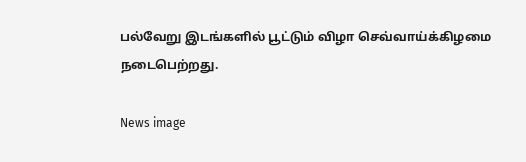பல்வேறு இடங்களில் பூட்டும் விழா செவ்வாய்க்கிழமை நடைபெற்றது.

News image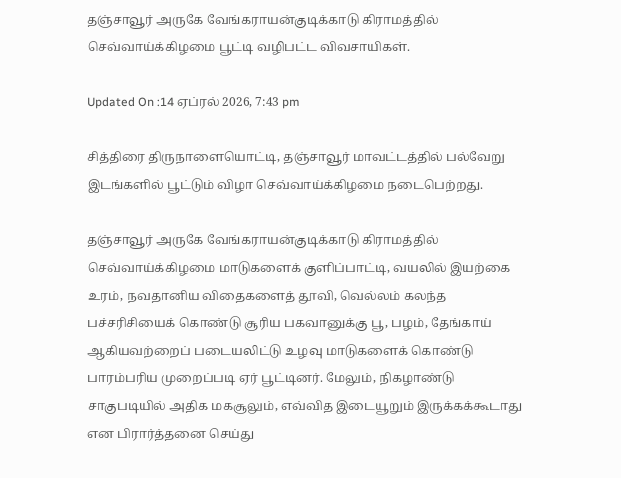தஞ்சாவூர் அருகே வேங்கராயன்குடிக்காடு கிராமத்தில் செவ்வாய்க்கிழமை பூட்டி வழிபட்ட விவசாயிகள்.

Updated On :14 ஏப்ரல் 2026, 7:43 pm

சித்திரை திருநாளையொட்டி, தஞ்சாவூர் மாவட்டத்தில் பல்வேறு இடங்களில் பூட்டும் விழா செவ்வாய்க்கிழமை நடைபெற்றது.

தஞ்சாவூர் அருகே வேங்கராயன்குடிக்காடு கிராமத்தில் செவ்வாய்க்கிழமை மாடுகளைக் குளிப்பாட்டி, வயலில் இயற்கை உரம், நவதானிய விதைகளைத் தூவி, வெல்லம் கலந்த பச்சரிசியைக் கொண்டு சூரிய பகவானுக்கு பூ, பழம், தேங்காய் ஆகியவற்றைப் படையலிட்டு உழவு மாடுகளைக் கொண்டு பாரம்பரிய முறைப்படி ஏர் பூட்டினர். மேலும், நிகழாண்டு சாகுபடியில் அதிக மகசூலும், எவ்வித இடையூறும் இருக்கக்கூடாது என பிரார்த்தனை செய்து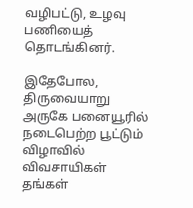வழிபட்டு, உழவு பணியைத் தொடங்கினர்.

இதேபோல, திருவையாறு அருகே பனையூரில் நடைபெற்ற பூட்டும் விழாவில் விவசாயிகள் தங்கள்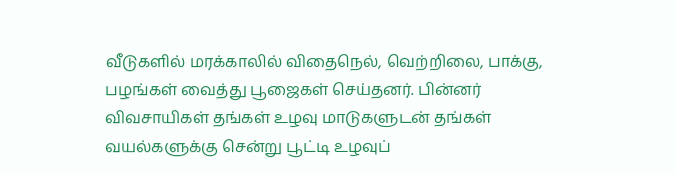வீடுகளில் மரக்காலில் விதைநெல், வெற்றிலை, பாக்கு, பழங்கள் வைத்து பூஜைகள் செய்தனர். பின்னர் விவசாயிகள் தங்கள் உழவு மாடுகளுடன் தங்கள் வயல்களுக்கு சென்று பூட்டி உழவுப்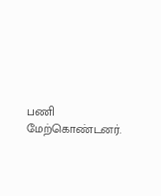பணி மேற்கொண்டனர்.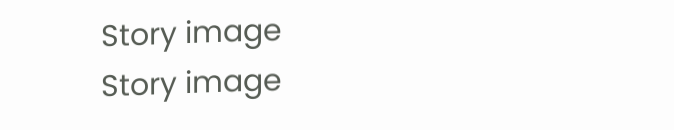Story image
Story image